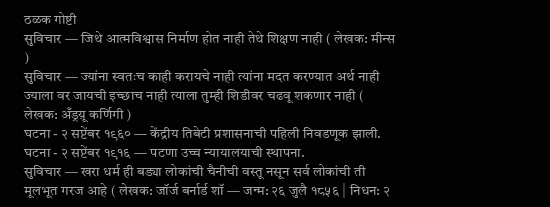ठळक गोष्टी
सुविचार — जिथे आत्मविश्वास निर्माण होत नाही तेथे शिक्षण नाही ( लेखक: मीन्स )
सुविचार — ज्यांना स्वतःच काही करायचे नाही त्यांना मदत करण्यात अर्थ नाही ज्याला वर जायची इच्छाच नाही त्याला तुम्ही शिडीवर चढवू शकणार नाही ( लेखक: अँड्रय़ू कर्णिगी )
घटना - २ सप्टेंबर १९६० — केंद्रीय तिबेटी प्रशासनाची पहिली निवडणूक झाली.
घटना - २ सप्टेंबर १९१६ — पटणा उच्च न्यायालयाची स्थापना.
सुविचार — खरा धर्म ही बड्या लोकांची चैनीची वस्तू नसून सर्व लोकांची ती मूलभूत गरज आहे ( लेखक: जॉर्ज बर्नार्ड शॉ — जन्म: २६ जुलै १८५६ | निधन: २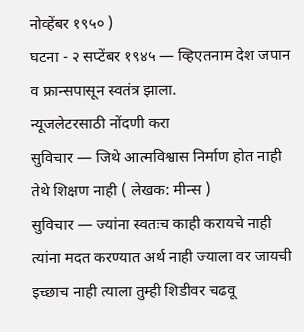नोव्हेंबर १९५० )
घटना - २ सप्टेंबर १९४५ — व्हिएतनाम देश जपान व फ्रान्सपासून स्वतंत्र झाला.
न्यूजलेटरसाठी नोंदणी करा
सुविचार — जिथे आत्मविश्वास निर्माण होत नाही तेथे शिक्षण नाही ( लेखक: मीन्स )
सुविचार — ज्यांना स्वतःच काही करायचे नाही त्यांना मदत करण्यात अर्थ नाही ज्याला वर जायची इच्छाच नाही त्याला तुम्ही शिडीवर चढवू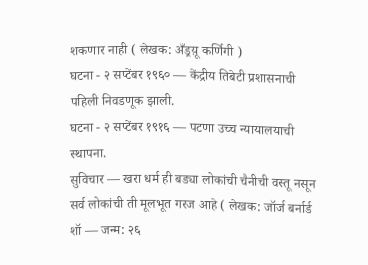शकणार नाही ( लेखक: अँड्रय़ू कर्णिगी )
घटना - २ सप्टेंबर १९६० — केंद्रीय तिबेटी प्रशासनाची पहिली निवडणूक झाली.
घटना - २ सप्टेंबर १९१६ — पटणा उच्च न्यायालयाची स्थापना.
सुविचार — खरा धर्म ही बड्या लोकांची चैनीची वस्तू नसून सर्व लोकांची ती मूलभूत गरज आहे ( लेखक: जॉर्ज बर्नार्ड शॉ — जन्म: २६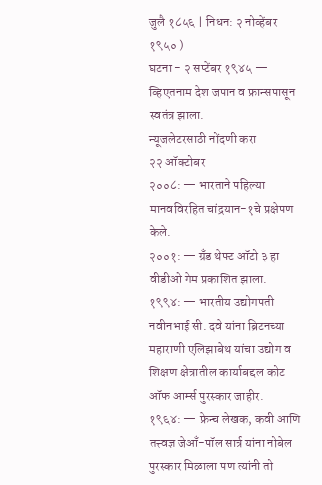जुलै १८५६ | निधन: २ नोव्हेंबर १९५० )
घटना - २ सप्टेंबर १९४५ — व्हिएतनाम देश जपान व फ्रान्सपासून स्वतंत्र झाला.
न्यूजलेटरसाठी नोंदणी करा
२२ ऑक्टोबर
२००८: — भारताने पहिल्या मानवविरहित चांद्रयान-१चे प्रक्षेपण केले.
२००१: — ग्रँड थेफ्ट ऑटो ३ हा वीडीओ गेम प्रकाशित झाला.
१९९४: — भारतीय उद्योगपती नवीनभाई सी. दवे यांना ब्रिटनच्या महाराणी एलिझाबेथ यांचा उद्योग व शिक्षण क्षेत्रातील कार्याबद्दल कोट ऑफ आर्म्स पुरस्कार जाहीर.
१९६४: — फ्रेन्च लेखक, कवी आणि तत्त्वज्ञ जेआँ-पॉल सार्त्र यांना नोबेल पुरस्कार मिळाला पण त्यांनी तो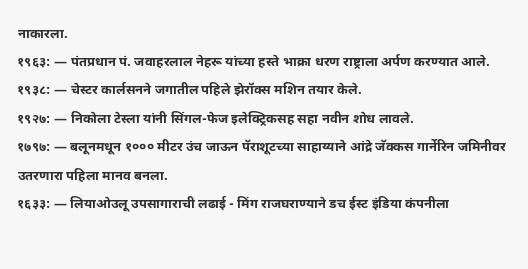नाकारला.
१९६३: — पंतप्रधान पं. जवाहरलाल नेहरू यांच्या हस्ते भाक्रा धरण राष्ट्राला अर्पण करण्यात आले.
१९३८: — चेस्टर कार्लसनने जगातील पहिले झेरॉक्स मशिन तयार केले.
१९२७: — निकोला टेस्ला यांनी सिंगल-फेज इलेक्ट्रिकसह सहा नवीन शोध लावले.
१७९७: — बलूनमधून १००० मीटर उंच जाऊन पॅराशूटच्या साहाय्याने आंद्रे जॅक्कस गार्नेरिन जमिनीवर उतरणारा पहिला मानव बनला.
१६३३: — लियाओउलू उपसागाराची लढाई - मिंग राजघराण्याने डच ईस्ट इंडिया कंपनीला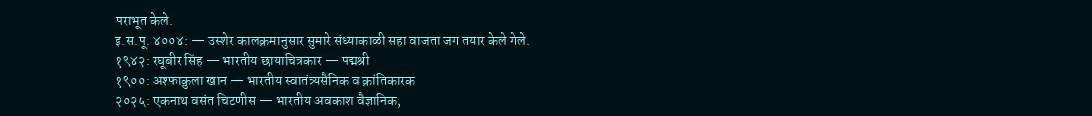पराभूत केले.
इ.स.पू. ४००४: — उस्शेर कालक्रमानुसार सुमारे संध्याकाळी सहा वाजता जग तयार केले गेले.
१९४२: रघूबीर सिंह — भारतीय छायाचित्रकार — पद्मश्री
१९००: अश्फाक़ुला खान — भारतीय स्वातंत्र्यसैनिक व क्रांतिकारक
२०२५: एकनाथ वसंत चिटणीस — भारतीय अवकाश वैज्ञानिक,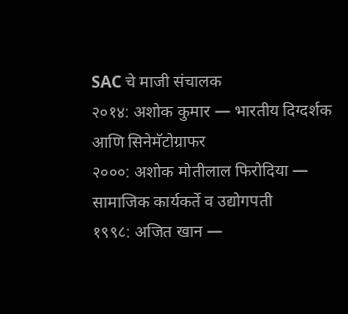SAC चे माजी संचालक
२०१४: अशोक कुमार — भारतीय दिग्दर्शक आणि सिनेमॅटोग्राफर
२०००: अशोक मोतीलाल फिरोदिया — सामाजिक कार्यकर्ते व उद्योगपती
१९९८: अजित खान —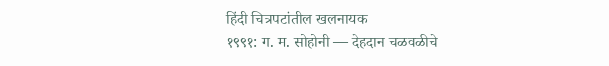हिंदी चित्रपटांतील खलनायक
१९९१: ग. म. सोहोनी — देहदान चळवळीचे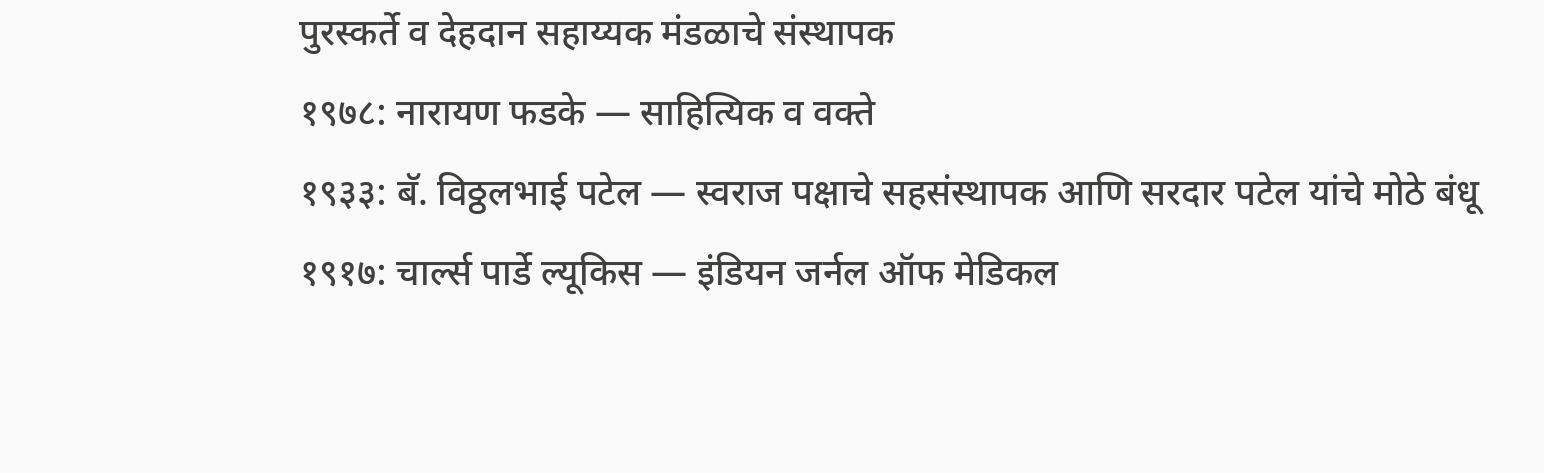पुरस्कर्ते व देहदान सहाय्यक मंडळाचे संस्थापक
१९७८: नारायण फडके — साहित्यिक व वक्ते
१९३३: बॅ. विठ्ठलभाई पटेल — स्वराज पक्षाचे सहसंस्थापक आणि सरदार पटेल यांचे मोठे बंधू
१९१७: चार्ल्स पार्डे ल्यूकिस — इंडियन जर्नल ऑफ मेडिकल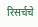रिसर्चचे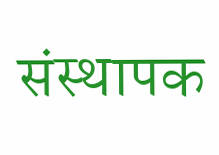संस्थापक